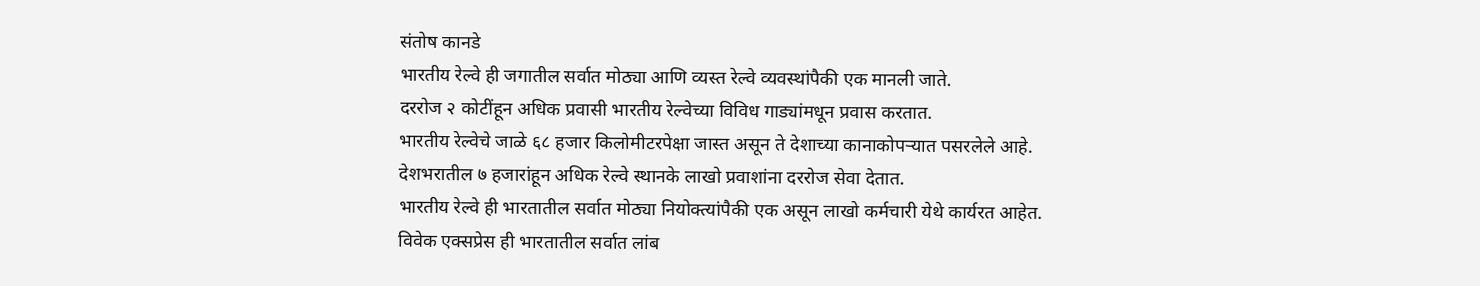संतोष कानडे
भारतीय रेल्वे ही जगातील सर्वात मोठ्या आणि व्यस्त रेल्वे व्यवस्थांपैकी एक मानली जाते.
दररोज २ कोटींहून अधिक प्रवासी भारतीय रेल्वेच्या विविध गाड्यांमधून प्रवास करतात.
भारतीय रेल्वेचे जाळे ६८ हजार किलोमीटरपेक्षा जास्त असून ते देशाच्या कानाकोपऱ्यात पसरलेले आहे.
देशभरातील ७ हजारांहून अधिक रेल्वे स्थानके लाखो प्रवाशांना दररोज सेवा देतात.
भारतीय रेल्वे ही भारतातील सर्वात मोठ्या नियोक्त्यांपैकी एक असून लाखो कर्मचारी येथे कार्यरत आहेत.
विवेक एक्सप्रेस ही भारतातील सर्वात लांब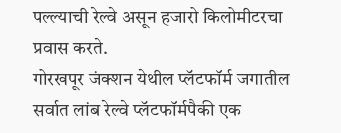पल्ल्याची रेल्वे असून हजारो किलोमीटरचा प्रवास करते.
गोरखपूर जंक्शन येथील प्लॅटफॉर्म जगातील सर्वात लांब रेल्वे प्लॅटफॉर्मपैकी एक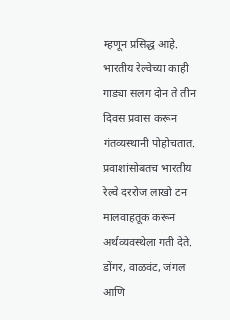म्हणून प्रसिद्ध आहे.
भारतीय रेल्वेच्या काही गाड्या सलग दोन ते तीन दिवस प्रवास करून गंतव्यस्थानी पोहोचतात.
प्रवाशांसोबतच भारतीय रेल्वे दररोज लाखो टन मालवाहतूक करून अर्थव्यवस्थेला गती देते.
डोंगर, वाळवंट, जंगल आणि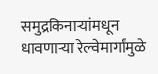समुद्रकिनाऱ्यांमधून धावणाऱ्या रेल्वेमार्गांमुळे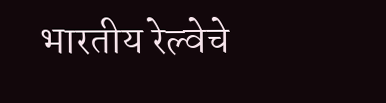भारतीय रेल्वेचे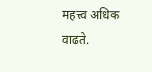महत्त्व अधिक वाढते.